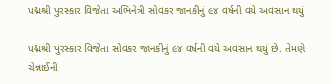પદ્મશ્રી પુરસ્કાર વિજેતા અભિનેત્રી સોવકર જાનકીનું ૯૪ વર્ષની વયે અવસાન થયું

પદ્મશ્રી પુરસ્કાર વિજેતા સોવકર જાનકીનું ૯૪ વર્ષની વયે અવસાન થયું છે. તેમણે ચેન્નાઈની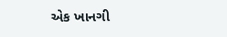એક ખાનગી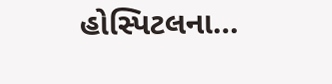હોસ્પિટલના…